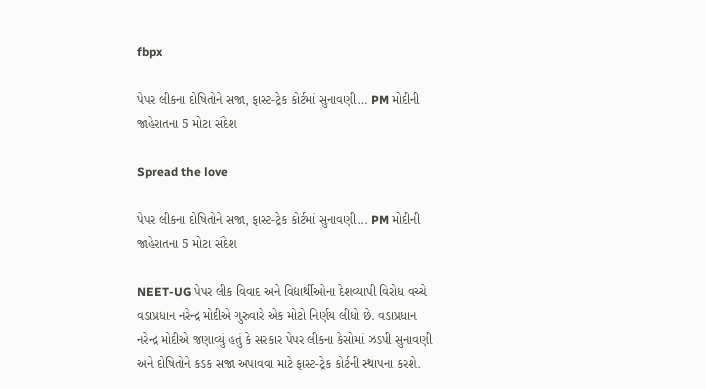fbpx

પેપર લીકના દોષિતોને સજા, ફાસ્ટ-ટ્રેક કોર્ટમાં સુનાવણી… PM મોદીની જાહેરાતના 5 મોટા સંદેશ

Spread the love

પેપર લીકના દોષિતોને સજા, ફાસ્ટ-ટ્રેક કોર્ટમાં સુનાવણી... PM મોદીની જાહેરાતના 5 મોટા સંદેશ

NEET-UG પેપર લીક વિવાદ અને વિદ્યાર્થીઓના દેશવ્યાપી વિરોધ વચ્ચે વડાપ્રધાન નરેન્દ્ર મોદીએ ગુરુવારે એક મોટો નિર્ણય લીધો છે. વડાપ્રધાન નરેન્દ્ર મોદીએ જણાવ્યું હતું કે સરકાર પેપર લીકના કેસોમાં ઝડપી સુનાવણી અને દોષિતોને કડક સજા અપાવવા માટે ફાસ્ટ-ટ્રેક કોર્ટની સ્થાપના કરશે.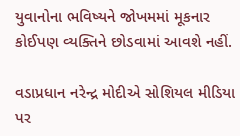યુવાનોના ભવિષ્યને જોખમમાં મૂકનાર કોઈપણ વ્યક્તિને છોડવામાં આવશે નહીં.

વડાપ્રધાન નરેન્દ્ર મોદીએ સોશિયલ મીડિયા પર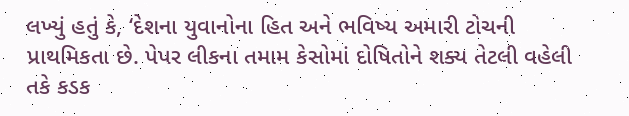લખ્યું હતું કે, ‘દેશના યુવાનોના હિત અને ભવિષ્ય અમારી ટોચની પ્રાથમિકતા છે. પેપર લીકના તમામ કેસોમાં દોષિતોને શક્ય તેટલી વહેલી તકે કડક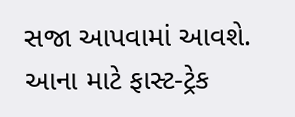સજા આપવામાં આવશે. આના માટે ફાસ્ટ-ટ્રેક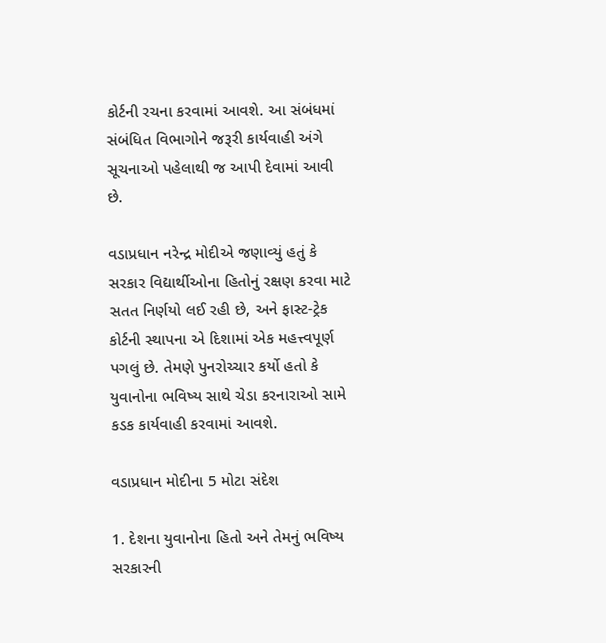કોર્ટની રચના કરવામાં આવશે. આ સંબંધમાં સંબંધિત વિભાગોને જરૂરી કાર્યવાહી અંગે સૂચનાઓ પહેલાથી જ આપી દેવામાં આવી છે.

વડાપ્રધાન નરેન્દ્ર મોદીએ જણાવ્યું હતું કે સરકાર વિદ્યાર્થીઓના હિતોનું રક્ષણ કરવા માટે સતત નિર્ણયો લઈ રહી છે, અને ફાસ્ટ-ટ્રેક કોર્ટની સ્થાપના એ દિશામાં એક મહત્ત્વપૂર્ણ પગલું છે. તેમણે પુનરોચ્ચાર કર્યો હતો કે યુવાનોના ભવિષ્ય સાથે ચેડા કરનારાઓ સામે કડક કાર્યવાહી કરવામાં આવશે.

વડાપ્રધાન મોદીના 5 મોટા સંદેશ

1. દેશના યુવાનોના હિતો અને તેમનું ભવિષ્ય સરકારની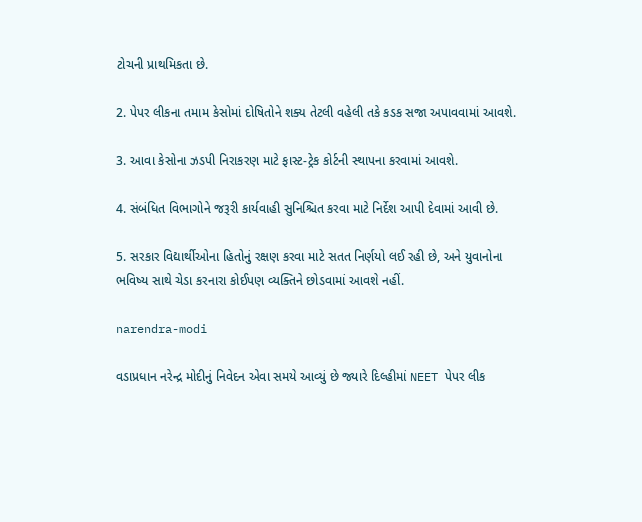ટોચની પ્રાથમિકતા છે.

2. પેપર લીકના તમામ કેસોમાં દોષિતોને શક્ય તેટલી વહેલી તકે કડક સજા અપાવવામાં આવશે.

3. આવા કેસોના ઝડપી નિરાકરણ માટે ફાસ્ટ-ટ્રેક કોર્ટની સ્થાપના કરવામાં આવશે.

4. સંબંધિત વિભાગોને જરૂરી કાર્યવાહી સુનિશ્ચિત કરવા માટે નિર્દેશ આપી દેવામાં આવી છે.

5. સરકાર વિદ્યાર્થીઓના હિતોનું રક્ષણ કરવા માટે સતત નિર્ણયો લઈ રહી છે, અને યુવાનોના ભવિષ્ય સાથે ચેડા કરનારા કોઈપણ વ્યક્તિને છોડવામાં આવશે નહીં.

narendra-modi

વડાપ્રધાન નરેન્દ્ર મોદીનું નિવેદન એવા સમયે આવ્યું છે જ્યારે દિલ્હીમાં NEET પેપર લીક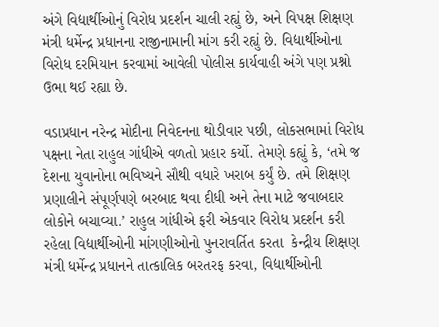અંગે વિદ્યાર્થીઓનું વિરોધ પ્રદર્શન ચાલી રહ્યું છે, અને વિપક્ષ શિક્ષણ મંત્રી ધર્મેન્દ્ર પ્રધાનના રાજીનામાની માંગ કરી રહ્યું છે. વિદ્યાર્થીઓના વિરોધ દરમિયાન કરવામાં આવેલી પોલીસ કાર્યવાહી અંગે પણ પ્રશ્નો ઉભા થઈ રહ્યા છે.

વડાપ્રધાન નરેન્દ્ર મોદીના નિવેદનના થોડીવાર પછી, લોકસભામાં વિરોધ પક્ષના નેતા રાહુલ ગાંધીએ વળતો પ્રહાર કર્યો. તેમણે કહ્યું કે, ‘તમે જ દેશના યુવાનોના ભવિષ્યને સૌથી વધારે ખરાબ કર્યું છે. તમે શિક્ષણ પ્રણાલીને સંપૂર્ણપણે બરબાદ થવા દીધી અને તેના માટે જવાબદાર લોકોને બચાવ્યા.’ રાહુલ ગાંધીએ ફરી એકવાર વિરોધ પ્રદર્શન કરી રહેલા વિદ્યાર્થીઓની માંગણીઓનો પુનરાવર્તિત કરતા  કેન્દ્રીય શિક્ષણ મંત્રી ધર્મેન્દ્ર પ્રધાનને તાત્કાલિક બરતરફ કરવા, વિદ્યાર્થીઓની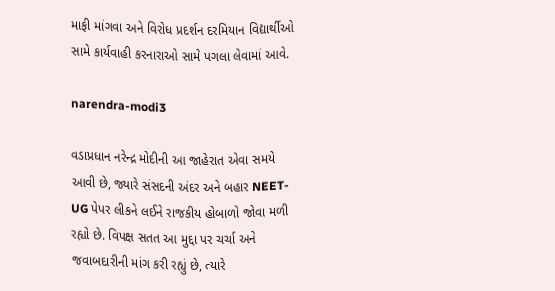માફી માંગવા અને વિરોધ પ્રદર્શન દરમિયાન વિદ્યાર્થીઓ સામે કાર્યવાહી કરનારાઓ સામે પગલા લેવામાં આવે.

narendra-modi3

વડાપ્રધાન નરેન્દ્ર મોદીની આ જાહેરાત એવા સમયે આવી છે, જ્યારે સંસદની અંદર અને બહાર NEET-UG પેપર લીકને લઈને રાજકીય હોબાળો જોવા મળી રહ્યો છે. વિપક્ષ સતત આ મુદ્દા પર ચર્ચા અને જવાબદારીની માંગ કરી રહ્યું છે, ત્યારે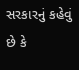સરકારનું કહેવું છે કે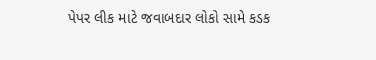પેપર લીક માટે જવાબદાર લોકો સામે કડક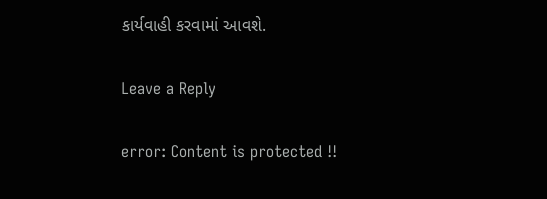કાર્યવાહી કરવામાં આવશે.

Leave a Reply

error: Content is protected !!